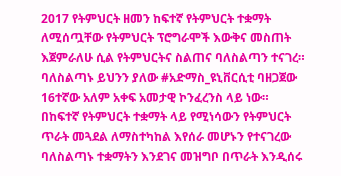2017 የትምህርት ዘመን ከፍተኛ የትምህርት ተቋማት ለሚሰጧቸው የትምህርት ፕሮግራሞች እውቅና መስጠት እጀምራለሁ ሲል የትምህርትና ስልጠና ባለስልጣን ተናገረ።
ባለስልጣኑ ይህንን ያለው #አድማስ_ዩኒቨርሲቲ ባዘጋጀው 16ተኛው አለም አቀፍ አመታዊ ኮንፈረንስ ላይ ነው።
በከፍተኛ የትምህርት ተቋማት ላይ የሚነሳውን የትምህርት ጥራት መጓደል ለማስተካከል እየሰራ መሆኑን የተናገረው ባለስልጣኑ ተቋማትን እንደገና መዝግቦ በጥራት እንዲሰሩ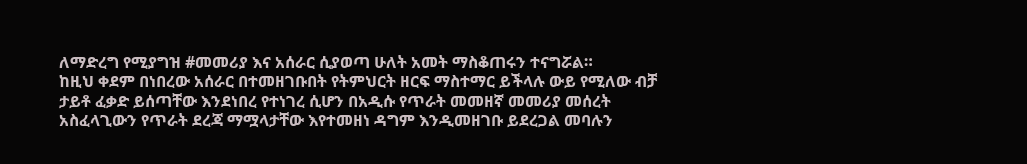ለማድረግ የሚያግዝ #መመሪያ እና አሰራር ሲያወጣ ሁለት አመት ማስቆጠሩን ተናግሯል።
ከዚህ ቀደም በነበረው አሰራር በተመዘገቡበት የትምህርት ዘርፍ ማስተማር ይችላሉ ውይ የሚለው ብቻ ታይቶ ፈቃድ ይሰጣቸው እንደነበረ የተነገረ ሲሆን በአዲሱ የጥራት መመዘኛ መመሪያ መሰረት አስፈላጊውን የጥራት ደረጃ ማሟላታቸው እየተመዘነ ዳግም እንዲመዘገቡ ይደረጋል መባሉን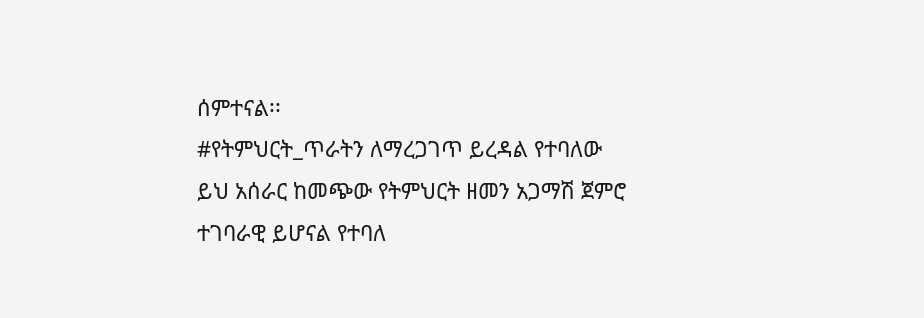ሰምተናል፡፡
#የትምህርት_ጥራትን ለማረጋገጥ ይረዳል የተባለው ይህ አሰራር ከመጭው የትምህርት ዘመን አጋማሽ ጀምሮ ተገባራዊ ይሆናል የተባለ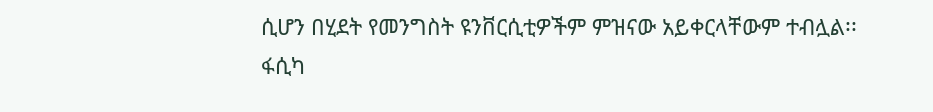ሲሆን በሂደት የመንግስት ዩንቨርሲቲዎችም ምዝናው አይቀርላቸውም ተብሏል፡፡
ፋሲካ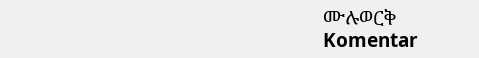ሙሉወርቅ
Komentar